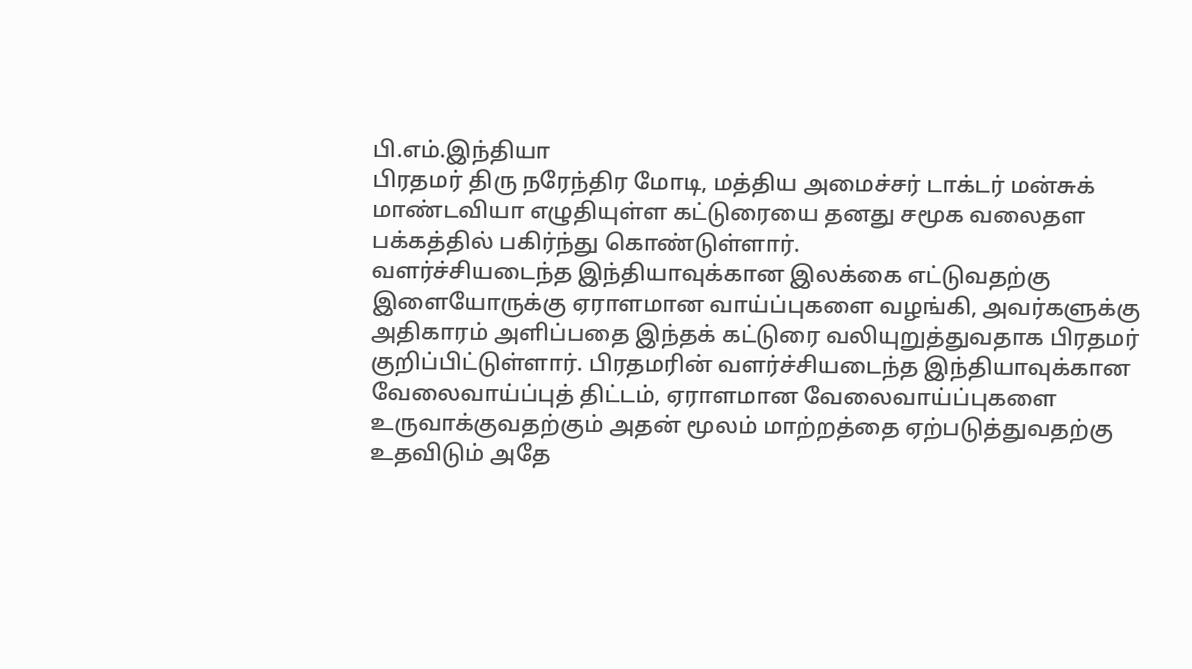பி.எம்.இந்தியா
பிரதமர் திரு நரேந்திர மோடி, மத்திய அமைச்சர் டாக்டர் மன்சுக் மாண்டவியா எழுதியுள்ள கட்டுரையை தனது சமூக வலைதள பக்கத்தில் பகிர்ந்து கொண்டுள்ளார்.
வளர்ச்சியடைந்த இந்தியாவுக்கான இலக்கை எட்டுவதற்கு இளையோருக்கு ஏராளமான வாய்ப்புகளை வழங்கி, அவர்களுக்கு அதிகாரம் அளிப்பதை இந்தக் கட்டுரை வலியுறுத்துவதாக பிரதமர் குறிப்பிட்டுள்ளார். பிரதமரின் வளர்ச்சியடைந்த இந்தியாவுக்கான வேலைவாய்ப்புத் திட்டம், ஏராளமான வேலைவாய்ப்புகளை உருவாக்குவதற்கும் அதன் மூலம் மாற்றத்தை ஏற்படுத்துவதற்கு உதவிடும் அதே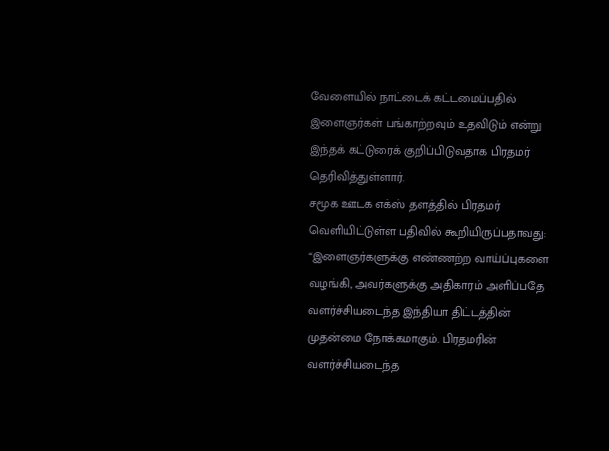வேளையில் நாட்டைக் கட்டமைப்பதில் இளைஞர்கள் பங்காற்றவும் உதவிடும் என்று இந்தக் கட்டுரைக் குறிப்பிடுவதாக பிரதமர் தெரிவித்துள்ளார்.
சமூக ஊடக எக்ஸ் தளத்தில் பிரதமர் வெளியிட்டுள்ள பதிவில் கூறியிருப்பதாவது:
“இளைஞர்களுக்கு எண்ணற்ற வாய்ப்புகளை வழங்கி, அவர்களுக்கு அதிகாரம் அளிப்பதே வளர்ச்சியடைந்த இந்தியா திட்டத்தின் முதன்மை நோக்கமாகும். பிரதமரின் வளர்ச்சியடைந்த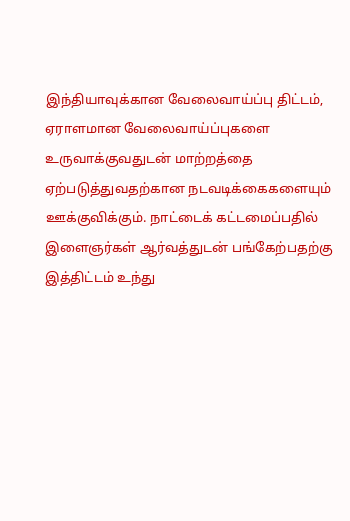இந்தியாவுக்கான வேலைவாய்ப்பு திட்டம், ஏராளமான வேலைவாய்ப்புகளை உருவாக்குவதுடன் மாற்றத்தை ஏற்படுத்துவதற்கான நடவடிக்கைகளையும் ஊக்குவிக்கும். நாட்டைக் கட்டமைப்பதில் இளைஞர்கள் ஆர்வத்துடன் பங்கேற்பதற்கு இத்திட்டம் உந்து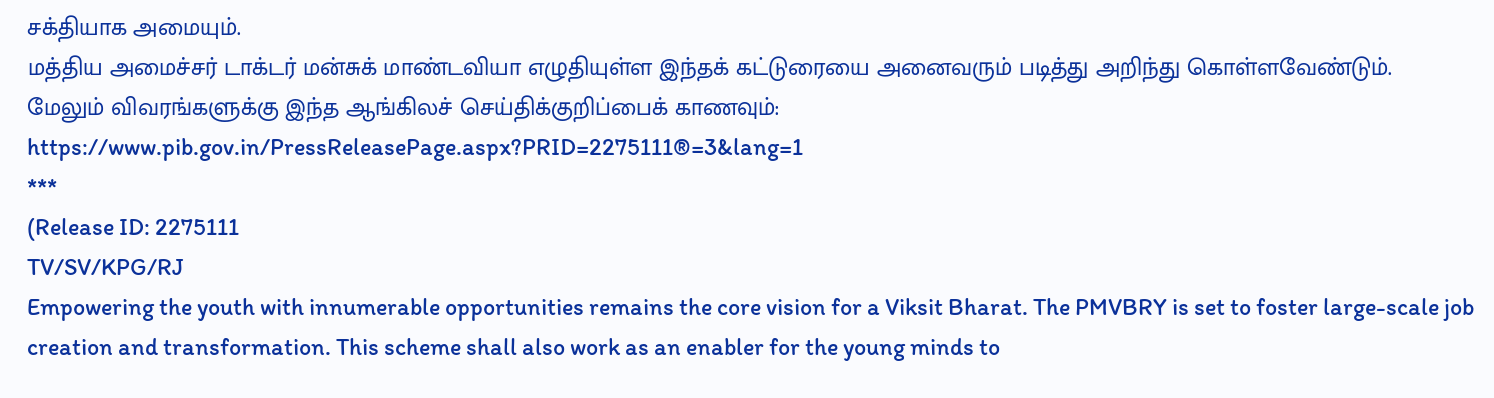சக்தியாக அமையும்.
மத்திய அமைச்சர் டாக்டர் மன்சுக் மாண்டவியா எழுதியுள்ள இந்தக் கட்டுரையை அனைவரும் படித்து அறிந்து கொள்ளவேண்டும்.
மேலும் விவரங்களுக்கு இந்த ஆங்கிலச் செய்திக்குறிப்பைக் காணவும்: https://www.pib.gov.in/PressReleasePage.aspx?PRID=2275111®=3&lang=1
***
(Release ID: 2275111
TV/SV/KPG/RJ
Empowering the youth with innumerable opportunities remains the core vision for a Viksit Bharat. The PMVBRY is set to foster large-scale job creation and transformation. This scheme shall also work as an enabler for the young minds to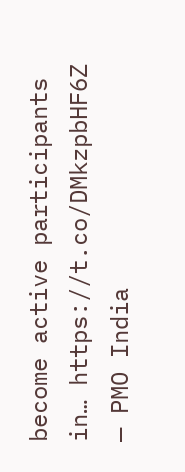become active participants in… https://t.co/DMkzpbHF6Z
— PMO India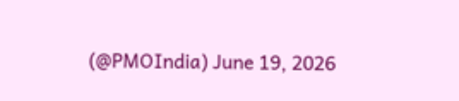(@PMOIndia) June 19, 2026